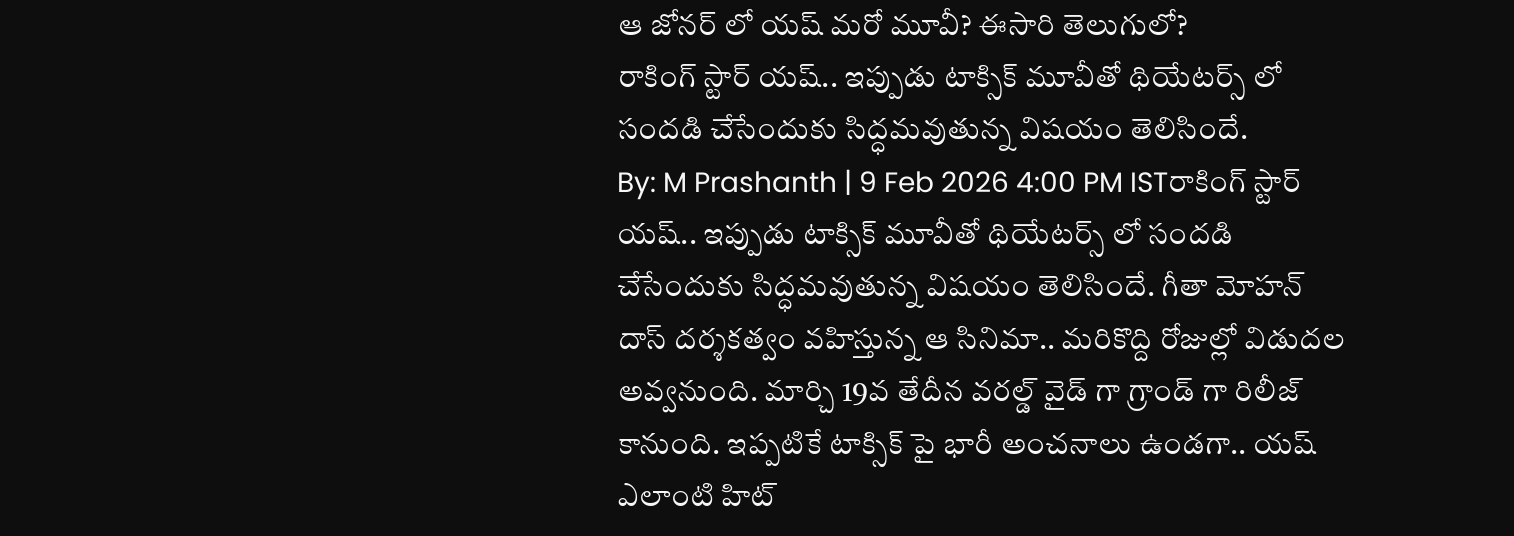ఆ జోనర్ లో యష్ మరో మూవీ? ఈసారి తెలుగులో?
రాకింగ్ స్టార్ యష్.. ఇప్పుడు టాక్సిక్ మూవీతో థియేటర్స్ లో సందడి చేసేందుకు సిద్ధమవుతున్న విషయం తెలిసిందే.
By: M Prashanth | 9 Feb 2026 4:00 PM ISTరాకింగ్ స్టార్ యష్.. ఇప్పుడు టాక్సిక్ మూవీతో థియేటర్స్ లో సందడి చేసేందుకు సిద్ధమవుతున్న విషయం తెలిసిందే. గీతా మోహన్ దాస్ దర్శకత్వం వహిస్తున్న ఆ సినిమా.. మరికొద్ది రోజుల్లో విడుదల అవ్వనుంది. మార్చి 19వ తేదీన వరల్డ్ వైడ్ గా గ్రాండ్ గా రిలీజ్ కానుంది. ఇప్పటికే టాక్సిక్ పై భారీ అంచనాలు ఉండగా.. యష్ ఎలాంటి హిట్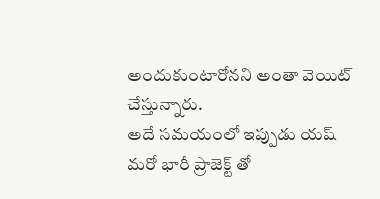అందుకుంటారోనని అంతా వెయిట్ చేస్తున్నారు.
అదే సమయంలో ఇప్పుడు యష్ మరో భారీ ప్రాజెక్ట్ తో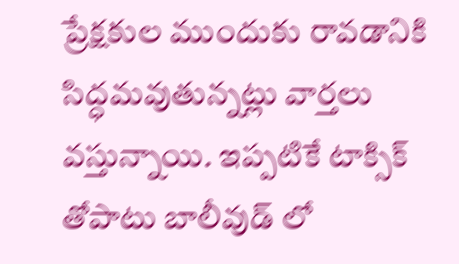ప్రేక్షకుల ముందుకు రావడానికి సిద్ధమవుతున్నట్లు వార్తలు వస్తున్నాయి. ఇప్పటికే టాక్సిక్ తోపాటు బాలీవుడ్ లో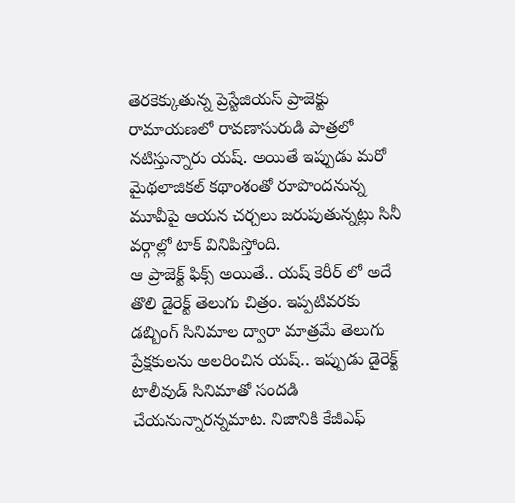తెరకెక్కుతున్న ప్రెస్టేజియస్ ప్రాజెక్టు రామాయణలో రావణాసురుడి పాత్రలో నటిస్తున్నారు యష్. అయితే ఇప్పుడు మరో మైథలాజికల్ కథాంశంతో రూపొందనున్న మూవీపై ఆయన చర్చలు జరుపుతున్నట్లు సినీ వర్గాల్లో టాక్ వినిపిస్తోంది.
ఆ ప్రాజెక్ట్ ఫిక్స్ అయితే.. యష్ కెరీర్ లో అదే తొలి డైరెక్ట్ తెలుగు చిత్రం. ఇప్పటివరకు డబ్బింగ్ సినిమాల ద్వారా మాత్రమే తెలుగు ప్రేక్షకులను అలరించిన యష్.. ఇప్పుడు డైరెక్ట్ టాలీవుడ్ సినిమాతో సందడి చేయనున్నారన్నమాట. నిజానికి కేజీఎఫ్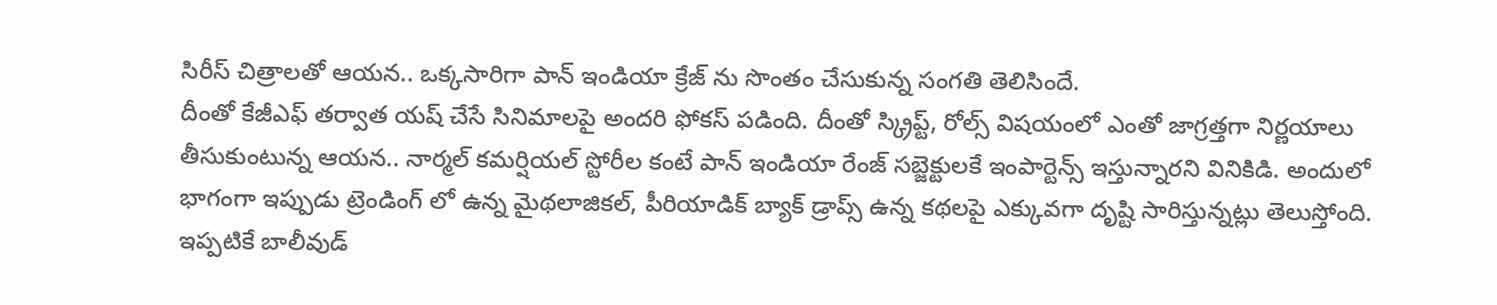సిరీస్ చిత్రాలతో ఆయన.. ఒక్కసారిగా పాన్ ఇండియా క్రేజ్ ను సొంతం చేసుకున్న సంగతి తెలిసిందే.
దీంతో కేజీఎఫ్ తర్వాత యష్ చేసే సినిమాలపై అందరి ఫోకస్ పడింది. దీంతో స్క్రిప్ట్, రోల్స్ విషయంలో ఎంతో జాగ్రత్తగా నిర్ణయాలు తీసుకుంటున్న ఆయన.. నార్మల్ కమర్షియల్ స్టోరీల కంటే పాన్ ఇండియా రేంజ్ సబ్జెక్టులకే ఇంపార్టెన్స్ ఇస్తున్నారని వినికిడి. అందులో భాగంగా ఇప్పుడు ట్రెండింగ్ లో ఉన్న మైథలాజికల్, పీరియాడిక్ బ్యాక్ డ్రాప్స్ ఉన్న కథలపై ఎక్కువగా దృష్టి సారిస్తున్నట్లు తెలుస్తోంది.
ఇప్పటికే బాలీవుడ్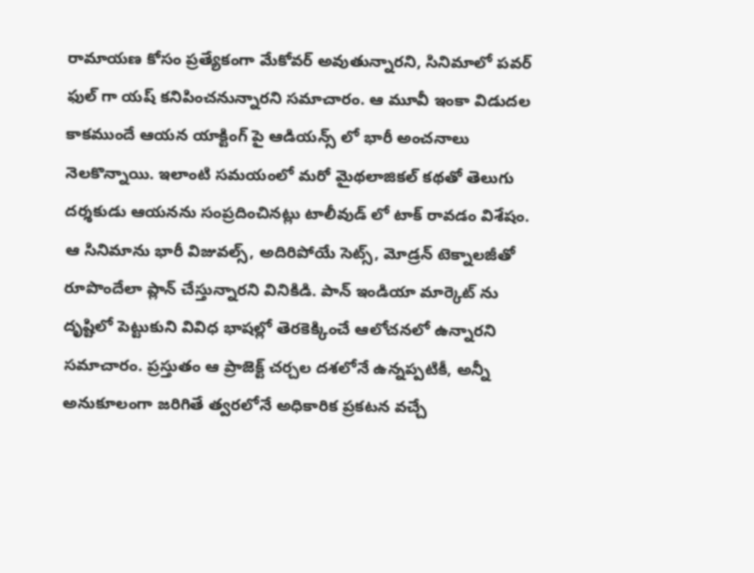రామాయణ కోసం ప్రత్యేకంగా మేకోవర్ అవుతున్నారని, సినిమాలో పవర్ ఫుల్ గా యష్ కనిపించనున్నారని సమాచారం. ఆ మూవీ ఇంకా విడుదల కాకముందే ఆయన యాక్టింగ్ పై ఆడియన్స్ లో భారీ అంచనాలు నెలకొన్నాయి. ఇలాంటి సమయంలో మరో మైథలాజికల్ కథతో తెలుగు దర్శకుడు ఆయనను సంప్రదించినట్లు టాలీవుడ్ లో టాక్ రావడం విశేషం.
ఆ సినిమాను భారీ విజువల్స్, అదిరిపోయే సెట్స్, మోడ్రన్ టెక్నాలజీతో రూపొందేలా ప్లాన్ చేస్తున్నారని వినికిడి. పాన్ ఇండియా మార్కెట్ ను దృష్టిలో పెట్టుకుని వివిధ భాషల్లో తెరకెక్కించే ఆలోచనలో ఉన్నారని సమాచారం. ప్రస్తుతం ఆ ప్రాజెక్ట్ చర్చల దశలోనే ఉన్నప్పటికీ, అన్నీ అనుకూలంగా జరిగితే త్వరలోనే అధికారిక ప్రకటన వచ్చే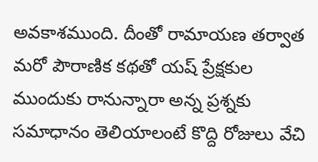అవకాశముంది. దీంతో రామాయణ తర్వాత మరో పౌరాణిక కథతో యష్ ప్రేక్షకుల ముందుకు రానున్నారా అన్న ప్రశ్నకు సమాధానం తెలియాలంటే కొద్ది రోజులు వేచి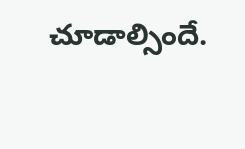చూడాల్సిందే.